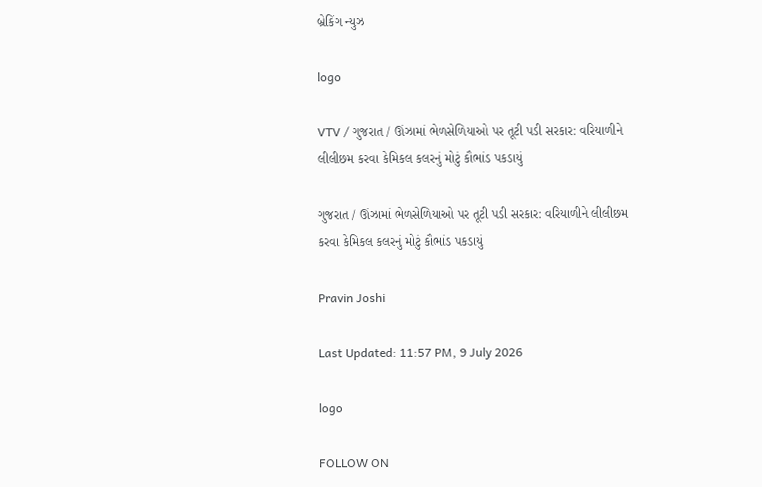બ્રેકિંગ ન્યુઝ

logo

VTV / ગુજરાત / ઊંઝામાં ભેળસેળિયાઓ પર તૂટી પડી સરકાર: વરિયાળીને લીલીછમ કરવા કેમિકલ કલરનું મોટું કૌભાંડ પકડાયું

ગુજરાત / ઊંઝામાં ભેળસેળિયાઓ પર તૂટી પડી સરકાર: વરિયાળીને લીલીછમ કરવા કેમિકલ કલરનું મોટું કૌભાંડ પકડાયું

Pravin Joshi

Last Updated: 11:57 PM, 9 July 2026

logo

FOLLOW ON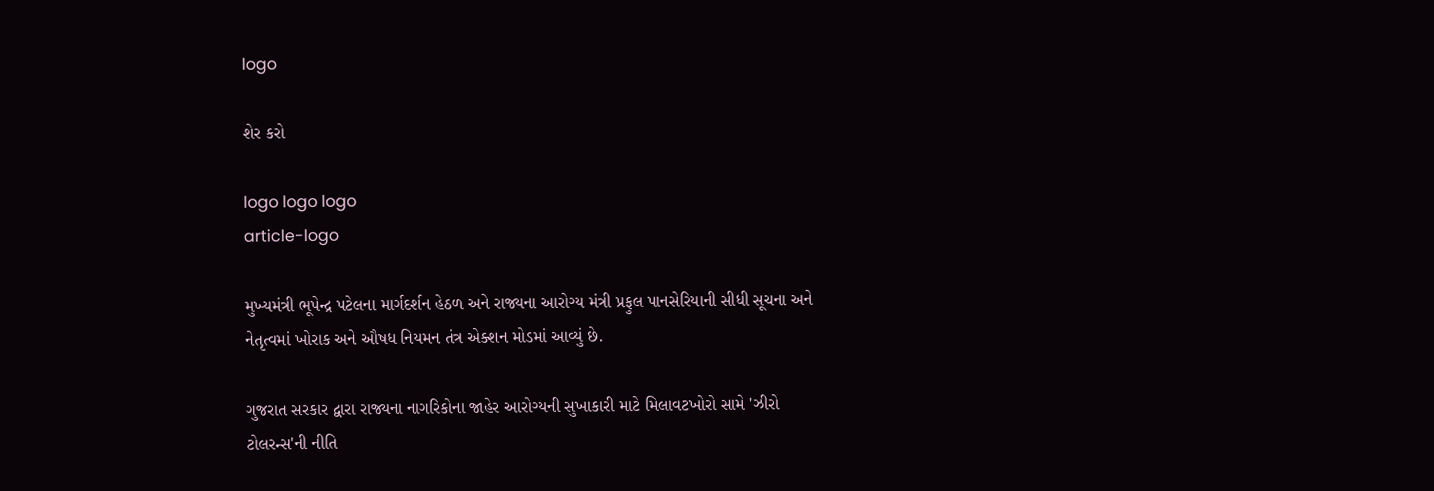logo

શેર કરો

logo logo logo
article-logo

મુખ્યમંત્રી ભૂપેન્દ્ર પટેલના માર્ગદર્શન હેઠળ અને રાજ્યના આરોગ્ય મંત્રી પ્રફુલ પાનસેરિયાની સીધી સૂચના અને નેતૃત્વમાં ખોરાક અને ઔષધ નિયમન તંત્ર એક્શન મોડમાં આવ્યું છે.

ગુજરાત સરકાર દ્વારા રાજ્યના નાગરિકોના જાહેર આરોગ્યની સુખાકારી માટે મિલાવટખોરો સામે 'ઝીરો ટોલરન્સ'ની નીતિ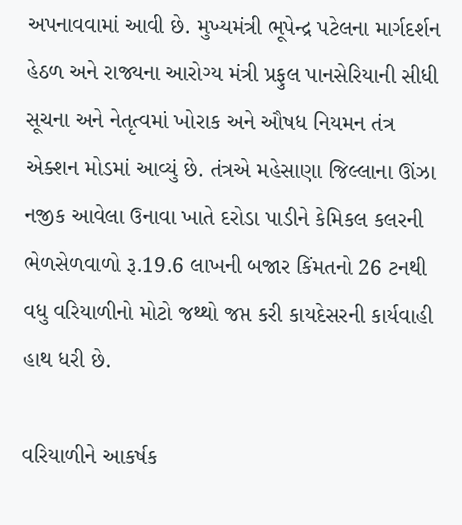અપનાવવામાં આવી છે. મુખ્યમંત્રી ભૂપેન્દ્ર પટેલના માર્ગદર્શન હેઠળ અને રાજ્યના આરોગ્ય મંત્રી પ્રફુલ પાનસેરિયાની સીધી સૂચના અને નેતૃત્વમાં ખોરાક અને ઔષધ નિયમન તંત્ર એક્શન મોડમાં આવ્યું છે. તંત્રએ મહેસાણા જિલ્લાના ઊંઝા નજીક આવેલા ઉનાવા ખાતે દરોડા પાડીને કેમિકલ કલરની ભેળસેળવાળો રૂ.19.6 લાખની બજાર કિંમતનો 26 ટનથી વધુ વરિયાળીનો મોટો જથ્થો જપ્ત કરી કાયદેસરની કાર્યવાહી હાથ ધરી છે.

વરિયાળીને આકર્ષક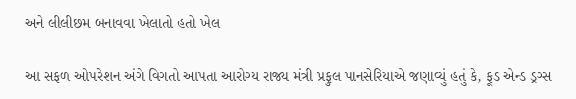અને લીલીછમ બનાવવા ખેલાતો હતો ખેલ

આ સફળ ઓપરેશન અંગે વિગતો આપતા આરોગ્ય રાજ્ય મંત્રી પ્રફુલ પાનસેરિયાએ જણાવ્યું હતું કે, ફૂડ એન્ડ ડ્રગ્સ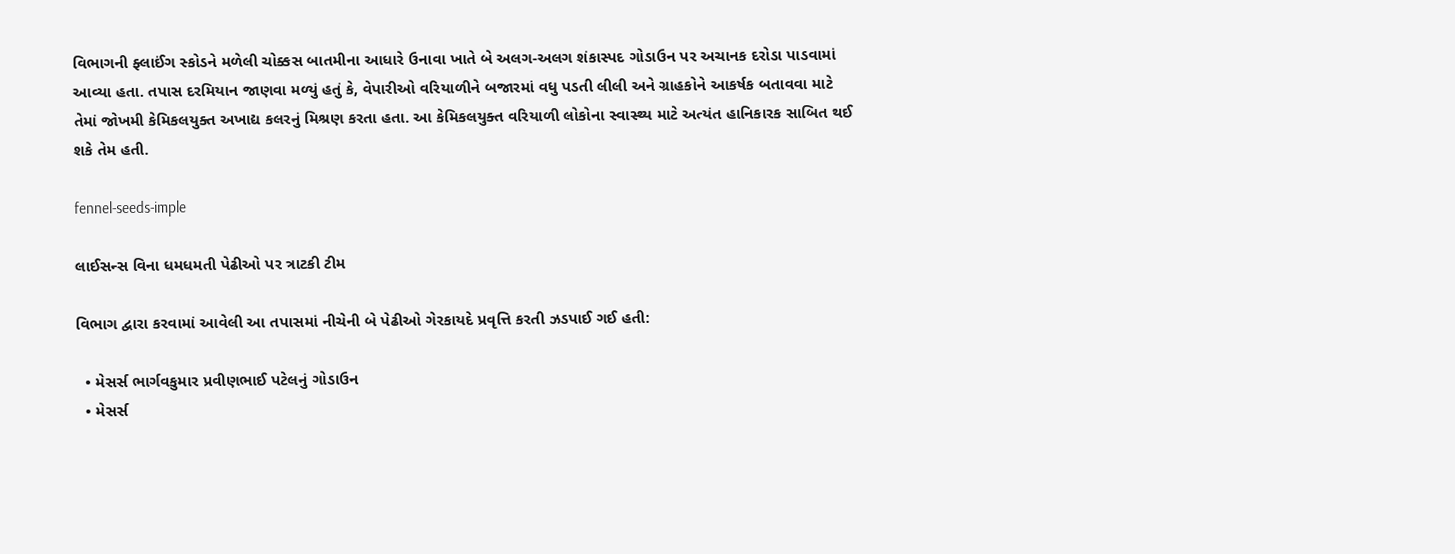વિભાગની ફ્લાઈંગ સ્કોડને મળેલી ચોક્કસ બાતમીના આધારે ઉનાવા ખાતે બે અલગ-અલગ શંકાસ્પદ ગોડાઉન પર અચાનક દરોડા પાડવામાં આવ્યા હતા. તપાસ દરમિયાન જાણવા મળ્યું હતું કે, વેપારીઓ વરિયાળીને બજારમાં વધુ પડતી લીલી અને ગ્રાહકોને આકર્ષક બતાવવા માટે તેમાં જોખમી કેમિકલયુક્ત અખાદ્ય કલરનું મિશ્રણ કરતા હતા. આ કેમિકલયુક્ત વરિયાળી લોકોના સ્વાસ્થ્ય માટે અત્યંત હાનિકારક સાબિત થઈ શકે તેમ હતી.

fennel-seeds-imple

લાઈસન્સ વિના ધમધમતી પેઢીઓ પર ત્રાટકી ટીમ

વિભાગ દ્વારા કરવામાં આવેલી આ તપાસમાં નીચેની બે પેઢીઓ ગેરકાયદે પ્રવૃત્તિ કરતી ઝડપાઈ ગઈ હતી:

  • મેસર્સ ભાર્ગવકુમાર પ્રવીણભાઈ પટેલનું ગોડાઉન
  • મેસર્સ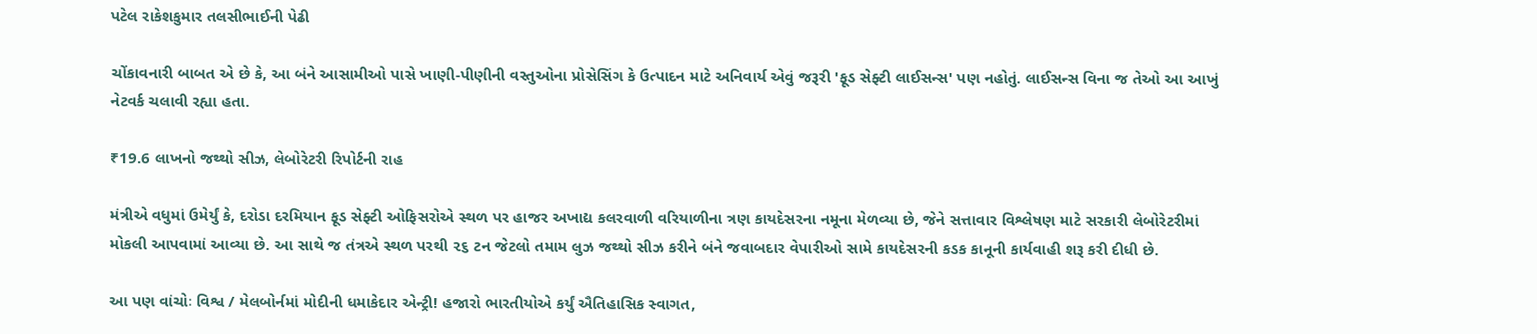પટેલ રાકેશકુમાર તલસીભાઈની પેઢી

ચોંકાવનારી બાબત એ છે કે, આ બંને આસામીઓ પાસે ખાણી-પીણીની વસ્તુઓના પ્રોસેસિંગ કે ઉત્પાદન માટે અનિવાર્ય એવું જરૂરી 'ફૂડ સેફ્ટી લાઈસન્સ' પણ નહોતું. લાઈસન્સ વિના જ તેઓ આ આખું નેટવર્ક ચલાવી રહ્યા હતા.

₹19.6 લાખનો જથ્થો સીઝ, લેબોરેટરી રિપોર્ટની રાહ

મંત્રીએ વધુમાં ઉમેર્યું કે, દરોડા દરમિયાન ફૂડ સેફ્ટી ઓફિસરોએ સ્થળ પર હાજર અખાદ્ય કલરવાળી વરિયાળીના ત્રણ કાયદેસરના નમૂના મેળવ્યા છે, જેને સત્તાવાર વિશ્લેષણ માટે સરકારી લેબોરેટરીમાં મોકલી આપવામાં આવ્યા છે. આ સાથે જ તંત્રએ સ્થળ પરથી ૨૬ ટન જેટલો તમામ લુઝ જથ્થો સીઝ કરીને બંને જવાબદાર વેપારીઓ સામે કાયદેસરની કડક કાનૂની કાર્યવાહી શરૂ કરી દીધી છે.

આ પણ વાંચોઃ વિશ્વ / મેલબોર્નમાં મોદીની ધમાકેદાર એન્ટ્રી! હજારો ભારતીયોએ કર્યું ઐતિહાસિક સ્વાગત,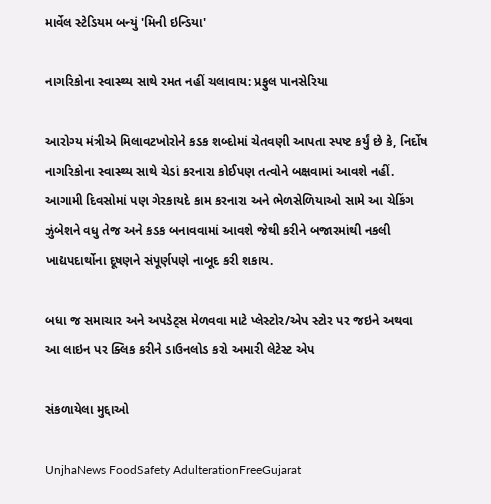માર્વેલ સ્ટેડિયમ બન્યું 'મિની ઇન્ડિયા'

નાગરિકોના સ્વાસ્થ્ય સાથે રમત નહીં ચલાવાય: પ્રફુલ પાનસેરિયા

આરોગ્ય મંત્રીએ મિલાવટખોરોને કડક શબ્દોમાં ચેતવણી આપતા સ્પષ્ટ કર્યું છે કે, નિર્દોષ નાગરિકોના સ્વાસ્થ્ય સાથે ચેડાં કરનારા કોઈપણ તત્વોને બક્ષવામાં આવશે નહીં. આગામી દિવસોમાં પણ ગેરકાયદે કામ કરનારા અને ભેળસેળિયાઓ સામે આ ચેકિંગ ઝુંબેશને વધુ તેજ અને કડક બનાવવામાં આવશે જેથી કરીને બજારમાંથી નકલી ખાદ્યપદાર્થોના દૂષણને સંપૂર્ણપણે નાબૂદ કરી શકાય.

બધા જ સમાચાર અને અપડેટ્સ મેળવવા માટે પ્લેસ્ટોર/એપ સ્ટોર પર જઇને અથવા આ લાઇન પર ક્લિક કરીને ડાઉનલોડ કરો અમારી લેટેસ્ટ એપ

સંકળાયેલા મુદ્દાઓ

UnjhaNews FoodSafety AdulterationFreeGujarat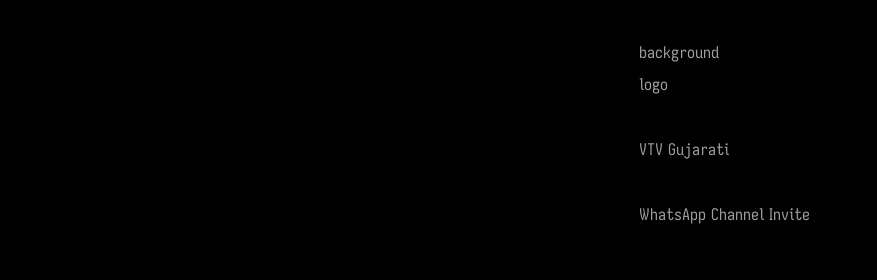background
logo

VTV Gujarati

WhatsApp Channel Invite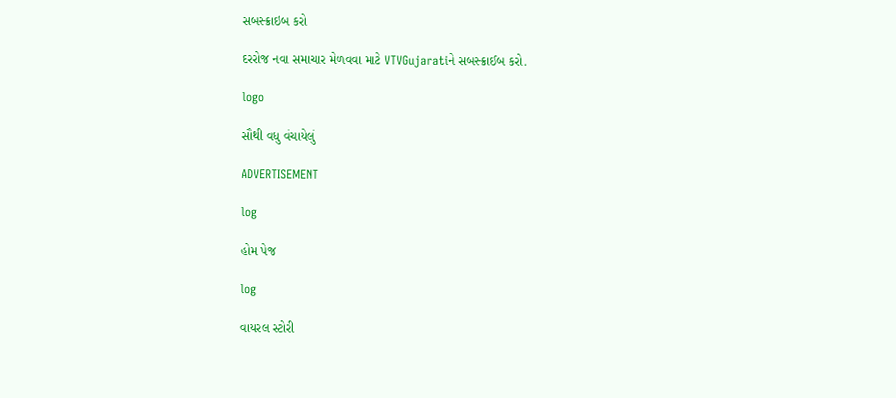સબસ્ક્રાઇબ કરો

દરરોજ નવા સમાચાર મેળવવા માટે VTVGujaratiને સબસ્ક્રાઈબ કરો.

logo

સૌથી વધુ વંચાયેલું

ADVERTISEMENT

log

હોમ પેજ

log

વાયરલ સ્ટોરી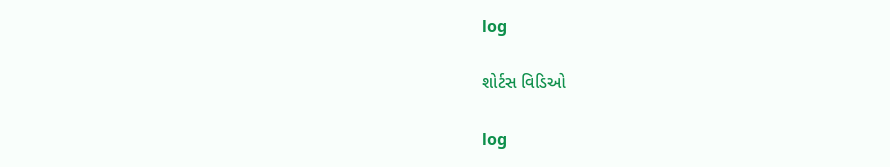log

શોર્ટસ વિડિઓ

log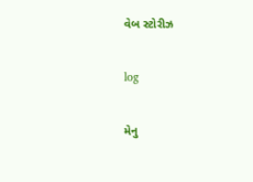વેબ સ્ટોરીઝ

log

મેનુ